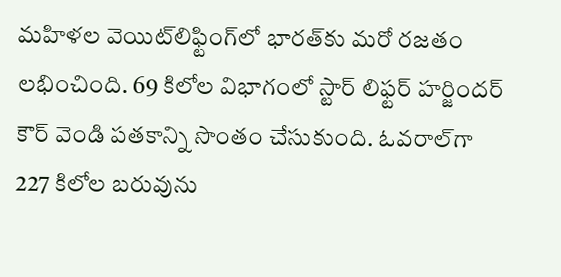మహిళల వెయిట్‌లిఫ్టింగ్‌లో భారత్‌కు మరో రజతం లభించింది. 69 కిలోల విభాగంలో స్టార్ లిఫ్టర్ హర్జిందర్ కౌర్ వెండి పతకాన్ని సొంతం చేసుకుంది. ఓవరాల్‌గా 227 కిలోల బరువును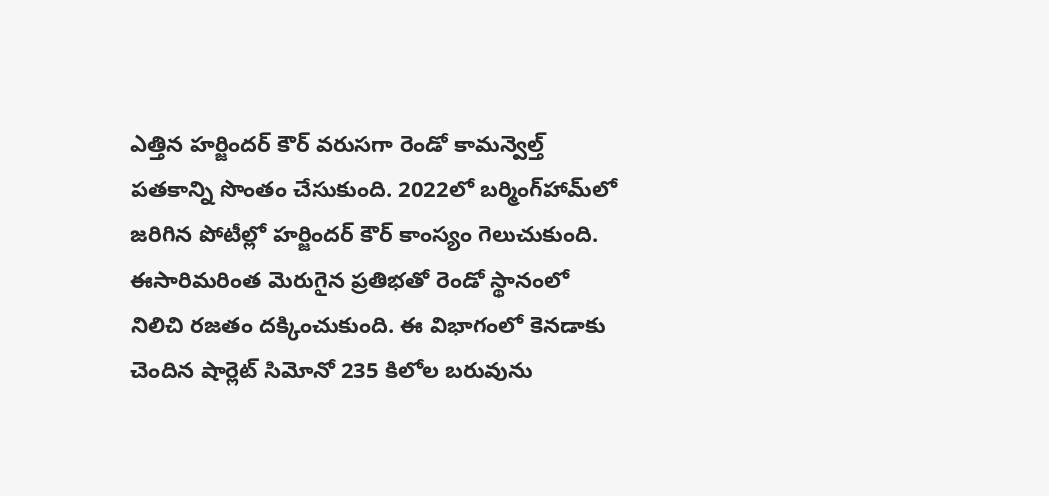ఎత్తిన హర్జిందర్ కౌర్ వరుసగా రెండో కామన్వెల్త్ పతకాన్ని సొంతం చేసుకుంది. 2022లో బర్మింగ్‌హామ్‌లో జరిగిన పోటీల్లో హర్జిందర్ కౌర్ కాంస్యం గెలుచుకుంది. ఈసారిమరింత మెరుగైన ప్రతిభతో రెండో స్థానంలో నిలిచి రజతం దక్కించుకుంది. ఈ విభాగంలో కెనడాకు చెందిన షార్లెట్ సిమోనో 235 కిలోల బరువును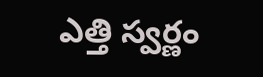ఎత్తి స్వర్ణం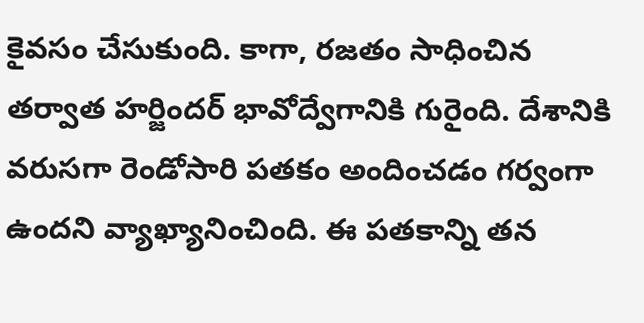కైవసం చేసుకుంది. కాగా, రజతం సాధించిన తర్వాత హర్జిందర్ భావోద్వేగానికి గురైంది. దేశానికి వరుసగా రెండోసారి పతకం అందించడం గర్వంగా ఉందని వ్యాఖ్యానించింది. ఈ పతకాన్ని తన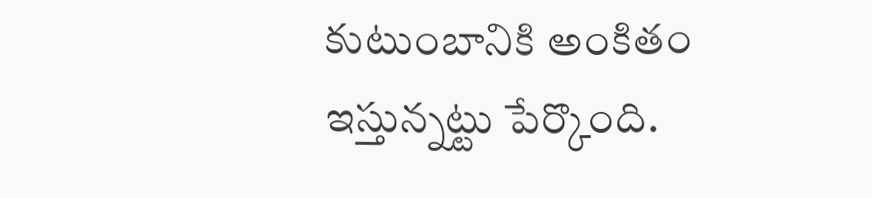కుటుంబానికి అంకితం ఇస్తున్నట్టు పేర్కొంది.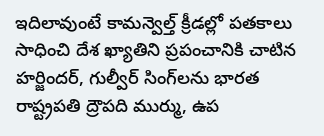ఇదిలావుంటే కామన్వెల్త్ క్రీడల్లో పతకాలు సాధించి దేశ ఖ్యాతిని ప్రపంచానికి చాటిన హర్జిందర్, గుల్వీర్ సింగ్‌లను భారత రాష్ట్రపతి ద్రౌపది ముర్ము, ఉప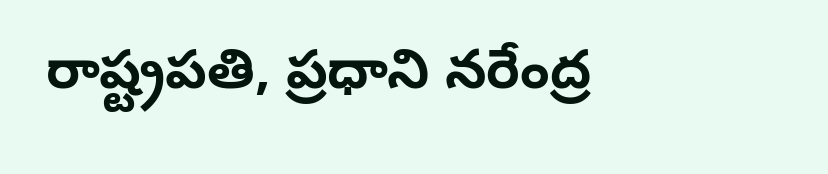రాష్ట్రపతి, ప్రధాని నరేంద్ర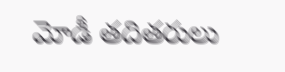మోడీ తదితరులు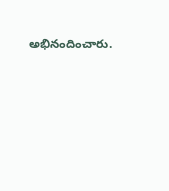అభినందించారు.